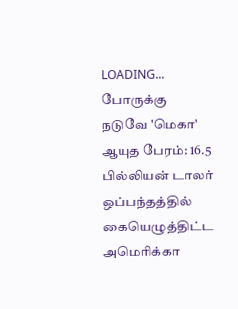LOADING...
போருக்கு நடுவே 'மெகா' ஆயுத பேரம்: 16.5 பில்லியன் டாலர் ஒப்பந்தத்தில் கையெழுத்திட்ட அமெரிக்கா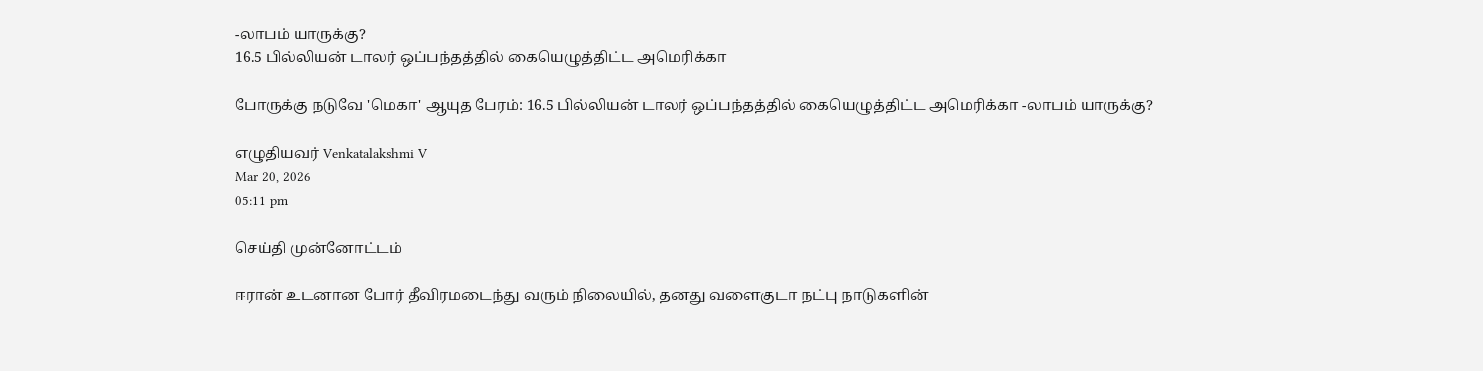-லாபம் யாருக்கு?
16.5 பில்லியன் டாலர் ஒப்பந்தத்தில் கையெழுத்திட்ட அமெரிக்கா

போருக்கு நடுவே 'மெகா' ஆயுத பேரம்: 16.5 பில்லியன் டாலர் ஒப்பந்தத்தில் கையெழுத்திட்ட அமெரிக்கா -லாபம் யாருக்கு?

எழுதியவர் Venkatalakshmi V
Mar 20, 2026
05:11 pm

செய்தி முன்னோட்டம்

ஈரான் உடனான போர் தீவிரமடைந்து வரும் நிலையில், தனது வளைகுடா நட்பு நாடுகளின்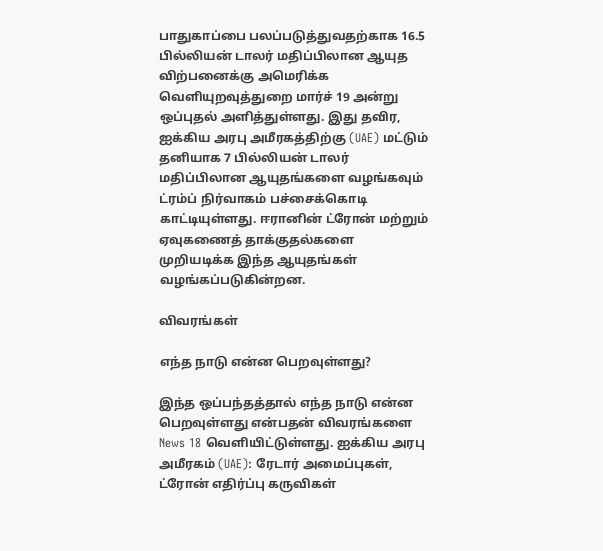பாதுகாப்பை பலப்படுத்துவதற்காக 16.5 பில்லியன் டாலர் மதிப்பிலான ஆயுத விற்பனைக்கு அமெரிக்க வெளியுறவுத்துறை மார்ச் 19 அன்று ஒப்புதல் அளித்துள்ளது. இது தவிர, ஐக்கிய அரபு அமீரகத்திற்கு (UAE) மட்டும் தனியாக 7 பில்லியன் டாலர் மதிப்பிலான ஆயுதங்களை வழங்கவும் ட்ரம்ப் நிர்வாகம் பச்சைக்கொடி காட்டியுள்ளது. ஈரானின் ட்ரோன் மற்றும் ஏவுகணைத் தாக்குதல்களை முறியடிக்க இந்த ஆயுதங்கள் வழங்கப்படுகின்றன.

விவரங்கள்

எந்த நாடு என்ன பெறவுள்ளது?

இந்த ஒப்பந்தத்தால் எந்த நாடு என்ன பெறவுள்ளது என்பதன் விவரங்களை News 18 வெளியிட்டுள்ளது. ஐக்கிய அரபு அமீரகம் (UAE): ரேடார் அமைப்புகள், ட்ரோன் எதிர்ப்பு கருவிகள்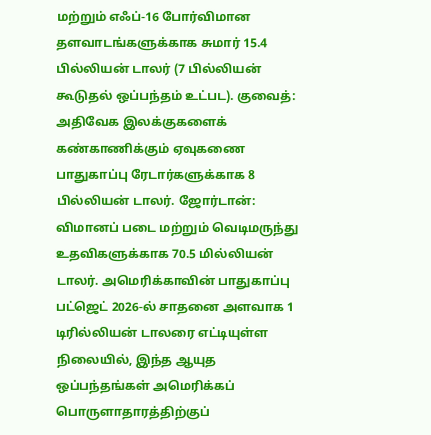மற்றும் எஃப்-16 போர்விமான தளவாடங்களுக்காக சுமார் 15.4 பில்லியன் டாலர் (7 பில்லியன் கூடுதல் ஒப்பந்தம் உட்பட). குவைத்: அதிவேக இலக்குகளைக் கண்காணிக்கும் ஏவுகணை பாதுகாப்பு ரேடார்களுக்காக 8 பில்லியன் டாலர். ஜோர்டான்: விமானப் படை மற்றும் வெடிமருந்து உதவிகளுக்காக 70.5 மில்லியன் டாலர். அமெரிக்காவின் பாதுகாப்பு பட்ஜெட் 2026-ல் சாதனை அளவாக 1 டிரில்லியன் டாலரை எட்டியுள்ள நிலையில், இந்த ஆயுத ஒப்பந்தங்கள் அமெரிக்கப் பொருளாதாரத்திற்குப்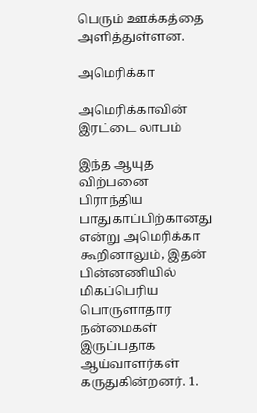பெரும் ஊக்கத்தை அளித்துள்ளன.

அமெரிக்கா

அமெரிக்காவின் இரட்டை லாபம்

இந்த ஆயுத விற்பனை பிராந்திய பாதுகாப்பிற்கானது என்று அமெரிக்கா கூறினாலும், இதன் பின்னணியில் மிகப்பெரிய பொருளாதார நன்மைகள் இருப்பதாக ஆய்வாளர்கள் கருதுகின்றனர். 1.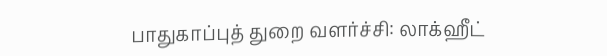பாதுகாப்புத் துறை வளர்ச்சி: லாக்ஹீட்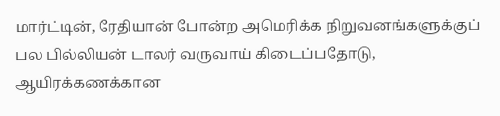மார்ட்டின், ரேதியான் போன்ற அமெரிக்க நிறுவனங்களுக்குப் பல பில்லியன் டாலர் வருவாய் கிடைப்பதோடு, ஆயிரக்கணக்கான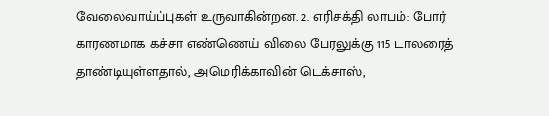வேலைவாய்ப்புகள் உருவாகின்றன. 2. எரிசக்தி லாபம்: போர் காரணமாக கச்சா எண்ணெய் விலை பேரலுக்கு 115 டாலரைத் தாண்டியுள்ளதால், அமெரிக்காவின் டெக்சாஸ்,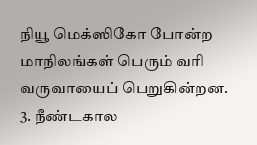நியூ மெக்ஸிகோ போன்ற மாநிலங்கள் பெரும் வரி வருவாயைப் பெறுகின்றன. 3. நீண்டகால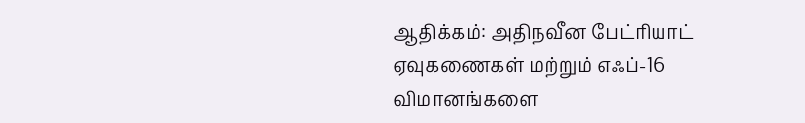ஆதிக்கம்: அதிநவீன பேட்ரியாட் ஏவுகணைகள் மற்றும் எஃப்-16 விமானங்களை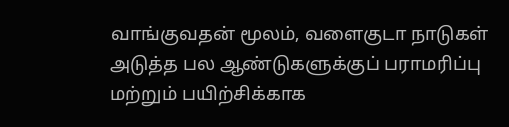வாங்குவதன் மூலம், வளைகுடா நாடுகள் அடுத்த பல ஆண்டுகளுக்குப் பராமரிப்பு மற்றும் பயிற்சிக்காக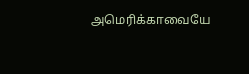அமெரிக்காவையே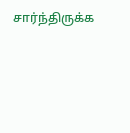சார்ந்திருக்க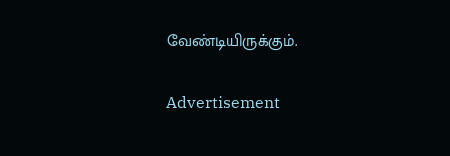வேண்டியிருக்கும்.

Advertisement